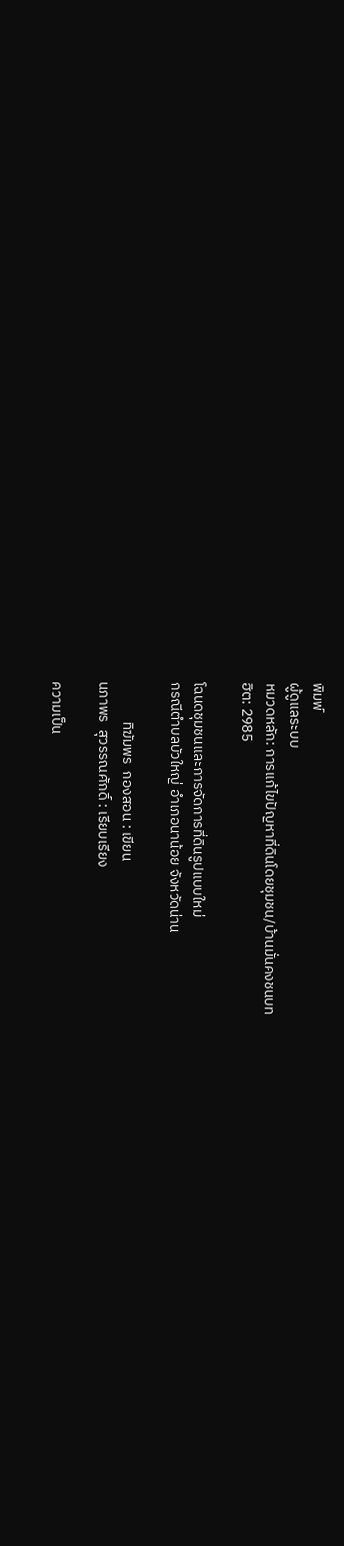พิมพ์
ผู้ดูแลระบบ
หมวดหลัก: การแก้ไขปัญหาที่ดินโดยชุมชน/บ้านมั่นคงชนบท
ฮิต: 2985

โฉนดชุมชนและการจัดการที่ดินรูปแบบใหม่
กรณีตำบลบัวใหญ่ อำเภอนาน้อย จังหวัดน่าน

            ทิฆัมพร  กองสอน : เขียน
นภาพร  สุวรรณศักดิ์ : เรียบเรียง

ความเป็น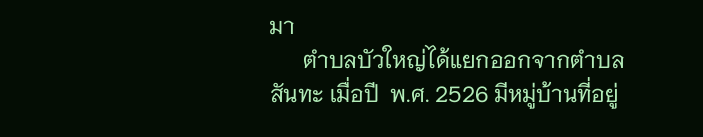มา
      ตำบลบัวใหญ่ได้แยกออกจากตำบลสันทะ เมื่อปี  พ.ศ. 2526 มีหมู่บ้านที่อยู่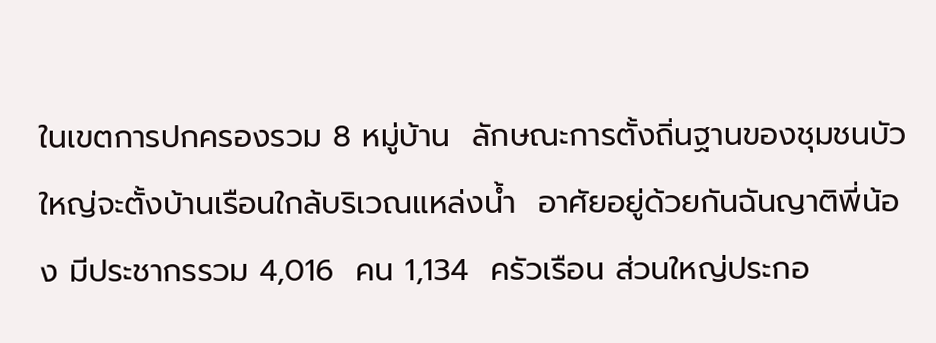ในเขตการปกครองรวม 8 หมู่บ้าน  ลักษณะการตั้งถิ่นฐานของชุมชนบัวใหญ่จะตั้งบ้านเรือนใกล้บริเวณแหล่งน้ำ  อาศัยอยู่ด้วยกันฉันญาติพี่น้อง มีประชากรรวม 4,016  คน 1,134  ครัวเรือน ส่วนใหญ่ประกอ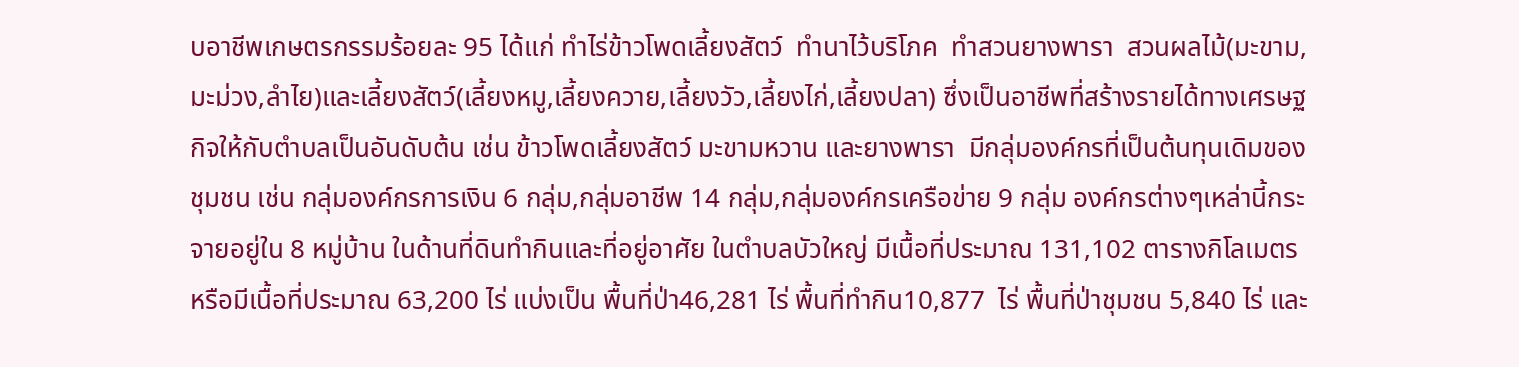บอาชีพเกษตรกรรมร้อยละ 95 ได้แก่ ทำไร่ข้าวโพดเลี้ยงสัตว์  ทำนาไว้บริโภค  ทำสวนยางพารา  สวนผลไม้(มะขาม,มะม่วง,ลำไย)และเลี้ยงสัตว์(เลี้ยงหมู,เลี้ยงควาย,เลี้ยงวัว,เลี้ยงไก่,เลี้ยงปลา) ซึ่งเป็นอาชีพที่สร้างรายได้ทางเศรษฐกิจให้กับตำบลเป็นอันดับต้น เช่น ข้าวโพดเลี้ยงสัตว์ มะขามหวาน และยางพารา  มีกลุ่มองค์กรที่เป็นต้นทุนเดิมของชุมชน เช่น กลุ่มองค์กรการเงิน 6 กลุ่ม,กลุ่มอาชีพ 14 กลุ่ม,กลุ่มองค์กรเครือข่าย 9 กลุ่ม องค์กรต่างๆเหล่านี้กระจายอยู่ใน 8 หมู่บ้าน ในด้านที่ดินทำกินและที่อยู่อาศัย ในตำบลบัวใหญ่ มีเนื้อที่ประมาณ 131,102 ตารางกิโลเมตร หรือมีเนื้อที่ประมาณ 63,200 ไร่ แบ่งเป็น พื้นที่ป่า46,281 ไร่ พื้นที่ทำกิน10,877  ไร่ พื้นที่ป่าชุมชน 5,840 ไร่ และ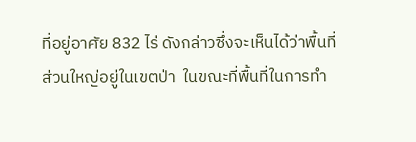ที่อยู่อาศัย 832 ไร่ ดังกล่าวซึ่งจะเห็นได้ว่าพื้นที่ส่วนใหญ่อยู่ในเขตป่า  ในขณะที่พื้นที่ในการทำ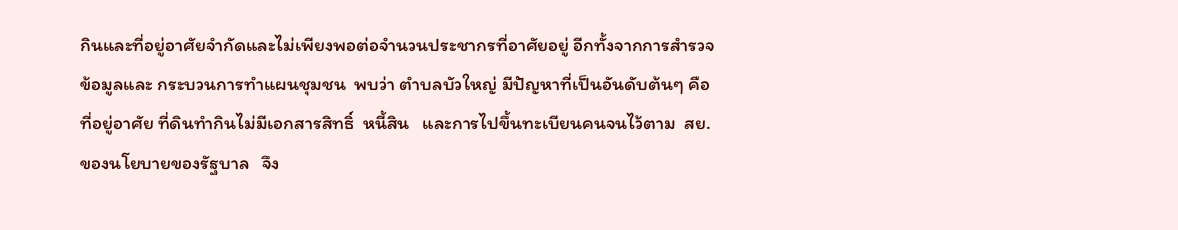กินและที่อยู่อาศัยจำกัดและไม่เพียงพอต่อจำนวนประชากรที่อาศัยอยู่ อีกทั้งจากการสำรวจข้อมูลและ กระบวนการทำแผนชุมชน  พบว่า ตำบลบัวใหญ่ มีปัญหาที่เป็นอันดับต้นๆ คือ ที่อยู่อาศัย ที่ดินทำกินไม่มีเอกสารสิทธิ์  หนี้สิน   และการไปขึ้นทะเบียนคนจนไว้ตาม  สย. ของนโยบายของรัฐบาล   จึง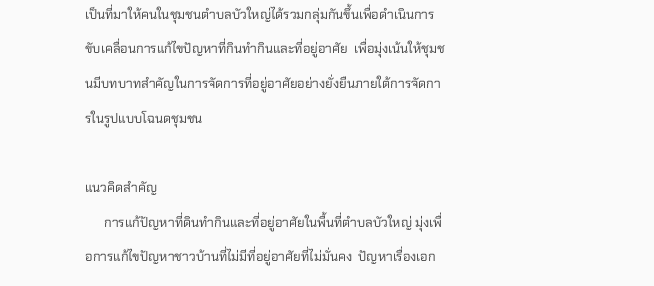เป็นที่มาให้คนในชุมชนตำบลบัวใหญ่ได้รวมกลุ่มกันขึ้นเพื่อดำเนินการขับเคลื่อนการแก้ไขปัญหาที่กินทำกินและที่อยู่อาศัย  เพื่อมุ่งเน้นให้ชุมชนมีบทบาทสำคัญในการจัดการที่อยู่อาศัยอย่างยั่งยืนภายใต้การจัดการในรูปแบบโฉนดชุมชน

แนวคิดสำคัญ
      การแก้ปัญหาที่ดินทำกินและที่อยู่อาศัยในพื้นที่ตำบลบัวใหญ่ มุ่งเพื่อการแก้ไขปัญหาชาวบ้านที่ไม่มีที่อยู่อาศัยที่ไม่มั่นคง  ปัญหาเรื่องเอก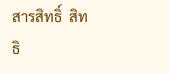สารสิทธิ์  สิทธิ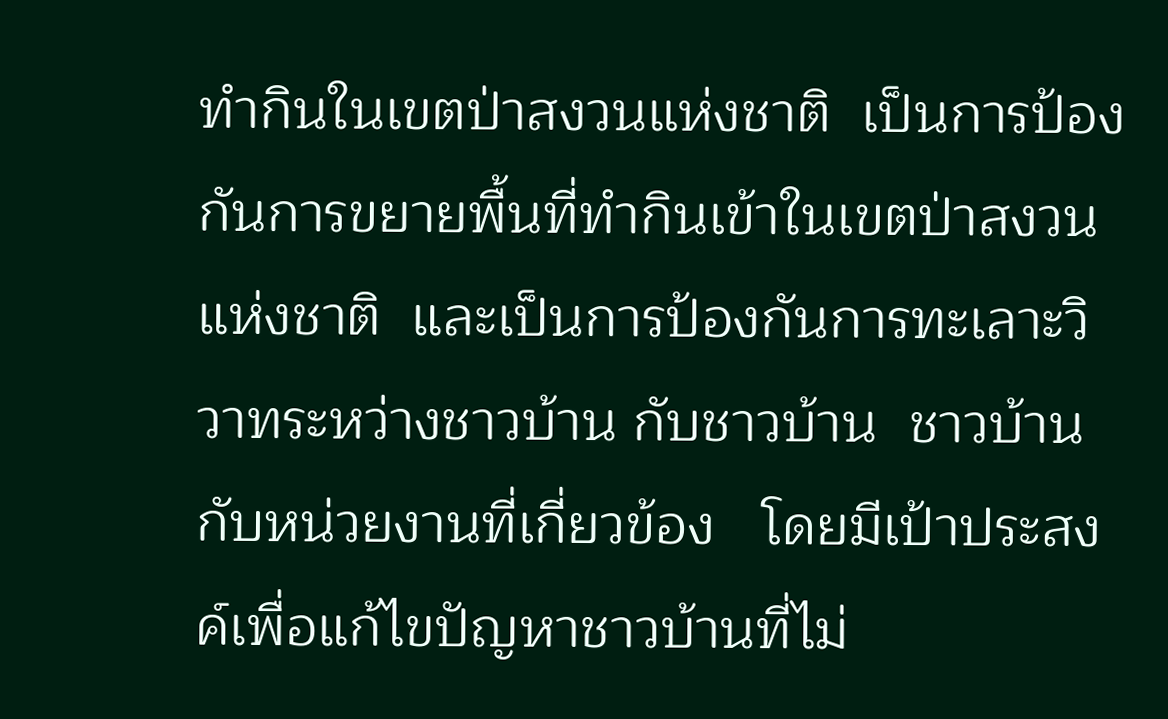ทำกินในเขตป่าสงวนแห่งชาติ  เป็นการป้องกันการขยายพื้นที่ทำกินเข้าในเขตป่าสงวนแห่งชาติ  และเป็นการป้องกันการทะเลาะวิวาทระหว่างชาวบ้าน กับชาวบ้าน  ชาวบ้านกับหน่วยงานที่เกี่ยวข้อง   โดยมีเป้าประสงค์เพื่อแก้ไขปัญหาชาวบ้านที่ไม่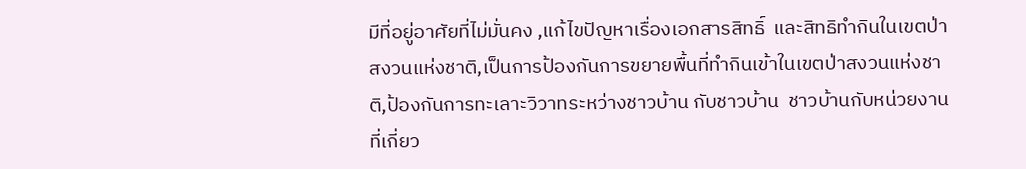มีที่อยู่อาศัยที่ไม่มั่นคง ,แก้ไขปัญหาเรื่องเอกสารสิทธิ์  และสิทธิทำกินในเขตป่าสงวนแห่งชาติ,เป็นการป้องกันการขยายพื้นที่ทำกินเข้าในเขตป่าสงวนแห่งชาติ,ป้องกันการทะเลาะวิวาทระหว่างชาวบ้าน กับชาวบ้าน  ชาวบ้านกับหน่วยงานที่เกี่ยว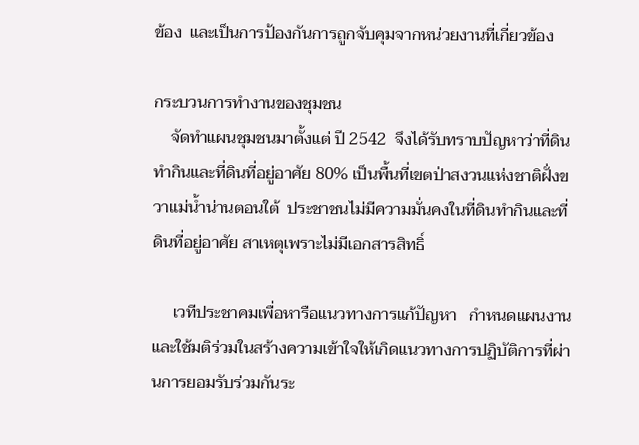ข้อง  และเป็นการป้องกันการถูกจับคุมจากหน่วยงานที่เกี่ยวข้อง

กระบวนการทำงานของชุมชน
    จัดทำแผนชุมชนมาตั้งแต่ ปี 2542  จึงได้รับทราบปัญหาว่าที่ดินทำกินและที่ดินที่อยู่อาศัย 80% เป็นพื้นที่เขตป่าสงวนแห่งชาติฝั่งขวาแม่น้ำน่านตอนใต้  ประชาชนไม่มีความมั่นคงในที่ดินทำกินและที่ดินที่อยู่อาศัย สาเหตุเพราะไม่มีเอกสารสิทธิ์

     เวทีประชาคมเพื่อหารือแนวทางการแก้ปัญหา   กำหนดแผนงาน และใช้มติร่วมในสร้างความเข้าใจให้เกิดแนวทางการปฏิบัติการที่ผ่านการยอมรับร่วมกันระ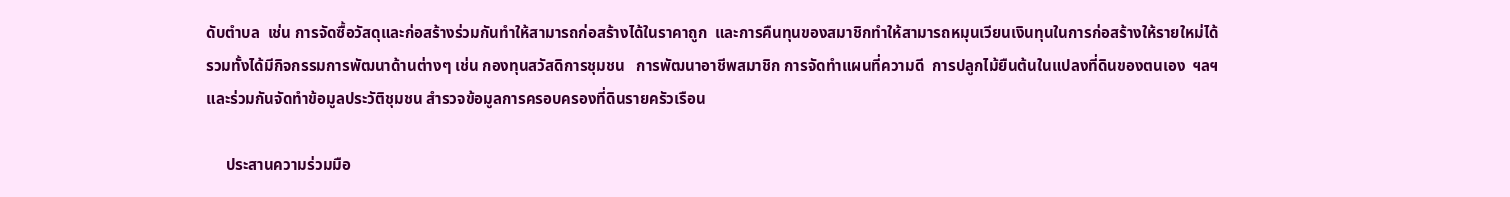ดับตำบล  เช่น การจัดซื้อวัสดุและก่อสร้างร่วมกันทำให้สามารถก่อสร้างได้ในราคาถูก  และการคืนทุนของสมาชิกทำให้สามารถหมุนเวียนเงินทุนในการก่อสร้างให้รายใหม่ได้ รวมทั้งได้มีกิจกรรมการพัฒนาด้านต่างๆ เช่น กองทุนสวัสดิการชุมชน   การพัฒนาอาชีพสมาชิก การจัดทำแผนที่ความดี  การปลูกไม้ยืนต้นในแปลงที่ดินของตนเอง  ฯลฯ และร่วมกันจัดทำข้อมูลประวัติชุมชน สำรวจข้อมูลการครอบครองที่ดินรายครัวเรือน

     ประสานความร่วมมือ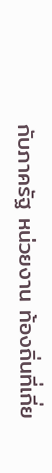กับภาครัฐ หน่วยงาน ท้องถิ่นที่เกี่ย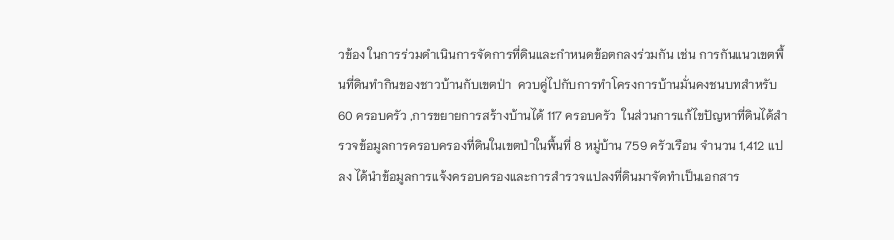วข้อง ในการร่วมดำเนินการจัดการที่ดินและกำหนดข้อตกลงร่วมกัน เช่น การกันแนวเขตพื้นที่ดินทำกินของชาวบ้านกับเขตป่า  ควบคู่ไปกับการทำโครงการบ้านมั่นคงชนบทสำหรับ 60 ครอบครัว ,การขยายการสร้างบ้านได้ 117 ครอบครัว  ในส่วนการแก้ไขปัญหาที่ดินได้สำรวจข้อมูลการครอบครองที่ดินในเขตป่าในพื้นที่ 8 หมู่บ้าน 759 ครัวเรือน จำนวน 1,412 แปลง ได้นำข้อมูลการแจ้งครอบครองและการสำรวจแปลงที่ดินมาจัดทำเป็นเอกสาร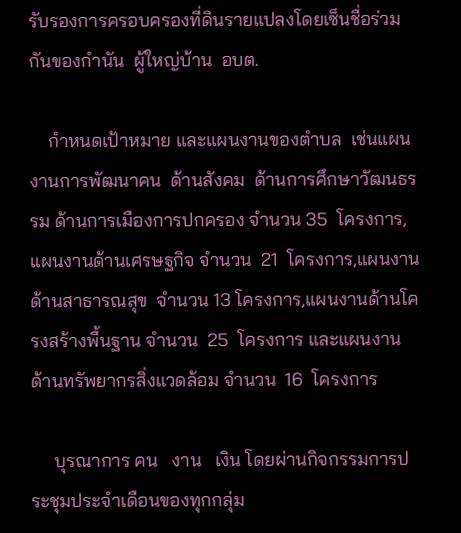รับรองการครอบครองที่ดินรายแปลงโดยเซ็นชื่อร่วมกันของกำนัน  ผู้ใหญ่บ้าน  อบต.

    กำหนดเป้าหมาย และแผนงานของตำบล  เช่นแผนงานการพัฒนาคน  ด้านสังคม  ด้านการศึกษาวัฒนธรรม ด้านการเมืองการปกครอง จำนวน 35  โครงการ, แผนงานด้านเศรษฐกิจ จำนวน  21  โครงการ,แผนงานด้านสาธารณสุข  จำนวน 13 โครงการ,แผนงานด้านโครงสร้างพื้นฐาน จำนวน  25  โครงการ และแผนงานด้านทรัพยากรสิ่งแวดล้อม จำนวน  16  โครงการ

     บุรณาการ คน   งาน   เงิน โดยผ่านกิจกรรมการประชุมประจำเดือนของทุกกลุ่ม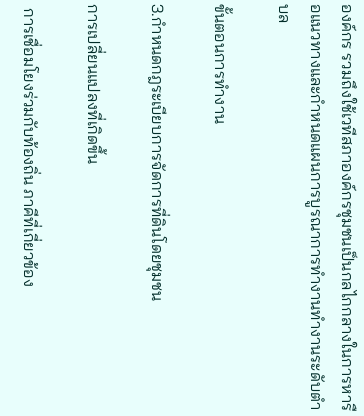องค์กร รวมถึงใช้เวทีสภาองค์กรชุมชนเป็นกลไกกลางในการหารือแนวทางและกำหนดแผนการบูรณาการทำงานทำงานระดับตำบล

ขั้นตอนการทำงาน

3.กำหนดกฎระเบียบการจัดการที่ดินโดยชุมชน

การเปลี่ยนแปลงที่เกิดขึ้น

 การเชื่อมโยงร่วมกับท้องถิ่น ภาคีที่เกี่ยวข้อง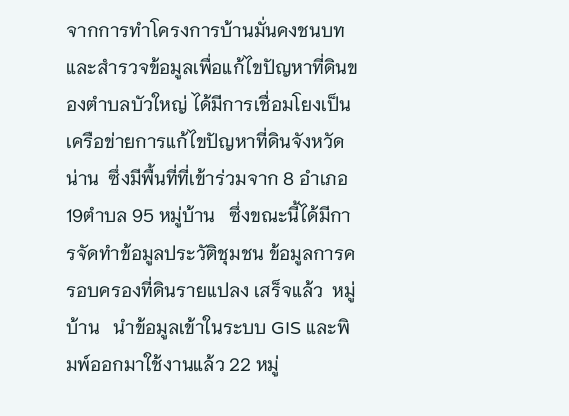จากการทำโครงการบ้านมั่นคงชนบทและสำรวจข้อมูลเพื่อแก้ไขปัญหาที่ดินของตำบลบัวใหญ่ ได้มีการเชื่อมโยงเป็นเครือข่ายการแก้ไขปัญหาที่ดินจังหวัดน่าน  ซึ่งมีพื้นที่ที่เข้าร่วมจาก 8 อำเภอ 19ตำบล 95 หมู่บ้าน   ซึ่งขณะนี้ได้มีการจัดทำข้อมูลประวัติชุมชน ข้อมูลการครอบครองที่ดินรายแปลง เสร็จแล้ว  หมู่บ้าน   นำข้อมูลเข้าในระบบ GIS และพิมพ์ออกมาใช้งานแล้ว 22 หมู่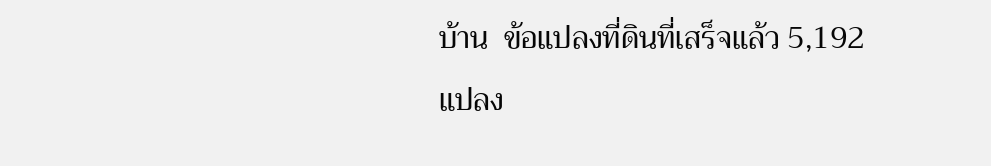บ้าน  ข้อแปลงที่ดินที่เสร็จแล้ว 5,192 แปลง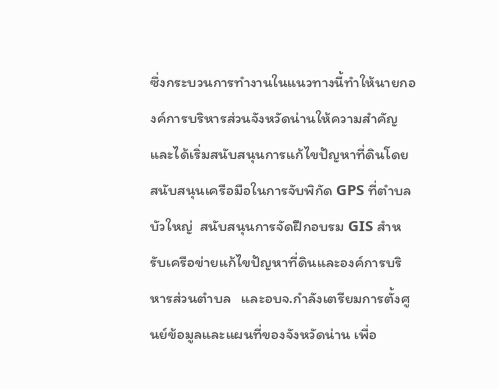ซึ่งกระบวนการทำงานในแนวทางนี้ทำให้นายกองค์การบริหารส่วนจังหวัดน่านให้ความสำคัญและได้เริ่มสนับสนุนการแก้ไขปัญหาที่ดินโดยสนับสนุนเครือมือในการจับพิกัด GPS ที่ตำบลบัวใหญ่  สนับสนุนการจัดฝึกอบรม GIS สำหรับเครือข่ายแก้ไขปัญหาที่ดินและองค์การบริหารส่วนตำบล   และอบจ.กำลังเตรียมการตั้งศูนย์ข้อมูลและแผนที่ของจังหวัดน่าน เพื่อ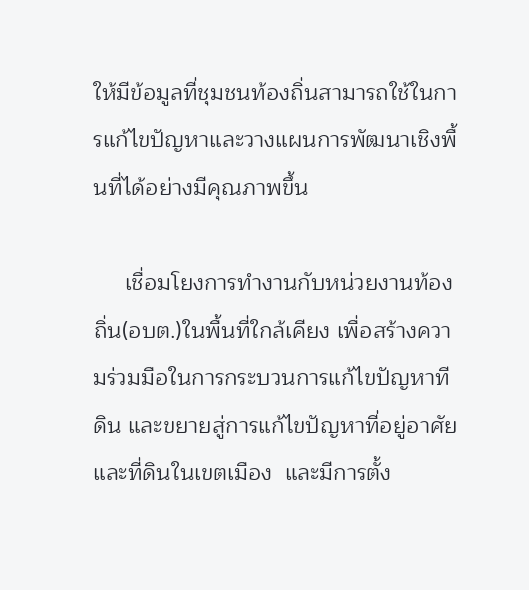ให้มีข้อมูลที่ชุมชนท้องถิ่นสามารถใช้ในการแก้ไขปัญหาและวางแผนการพัฒนาเชิงพื้นที่ได้อย่างมีคุณภาพขึ้น

     เชื่อมโยงการทำงานกับหน่วยงานท้องถิ่น(อบต.)ในพื้นที่ใกล้เคียง เพื่อสร้างความร่วมมือในการกระบวนการแก้ไขปัญหาทีดิน และขยายสู่การแก้ไขปัญหาที่อยู่อาศัยและที่ดินในเขตเมือง  และมีการตั้ง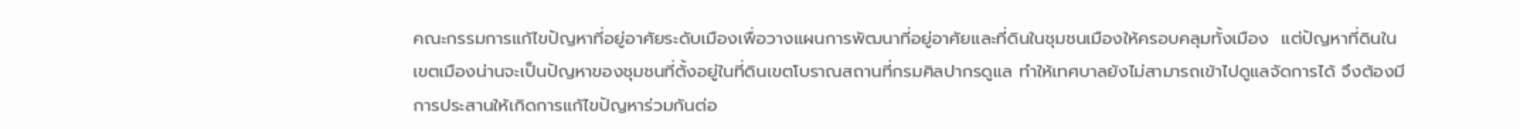คณะกรรมการแก้ไขปัญหาที่อยู่อาศัยระดับเมืองเพื่อวางแผนการพัฒนาที่อยู่อาศัยและที่ดินในชุมชนเมืองให้ครอบคลุมทั้งเมือง  แต่ปัญหาที่ดินในเขตเมืองน่านจะเป็นปัญหาของชุมชนที่ตั้งอยู่ในที่ดินเขตโบราณสถานที่กรมศิลปากรดูแล ทำให้เทศบาลยังไม่สามารถเข้าไปดูแลจัดการได้ จึงต้องมีการประสานให้เกิดการแก้ไขปัญหาร่วมกันต่อ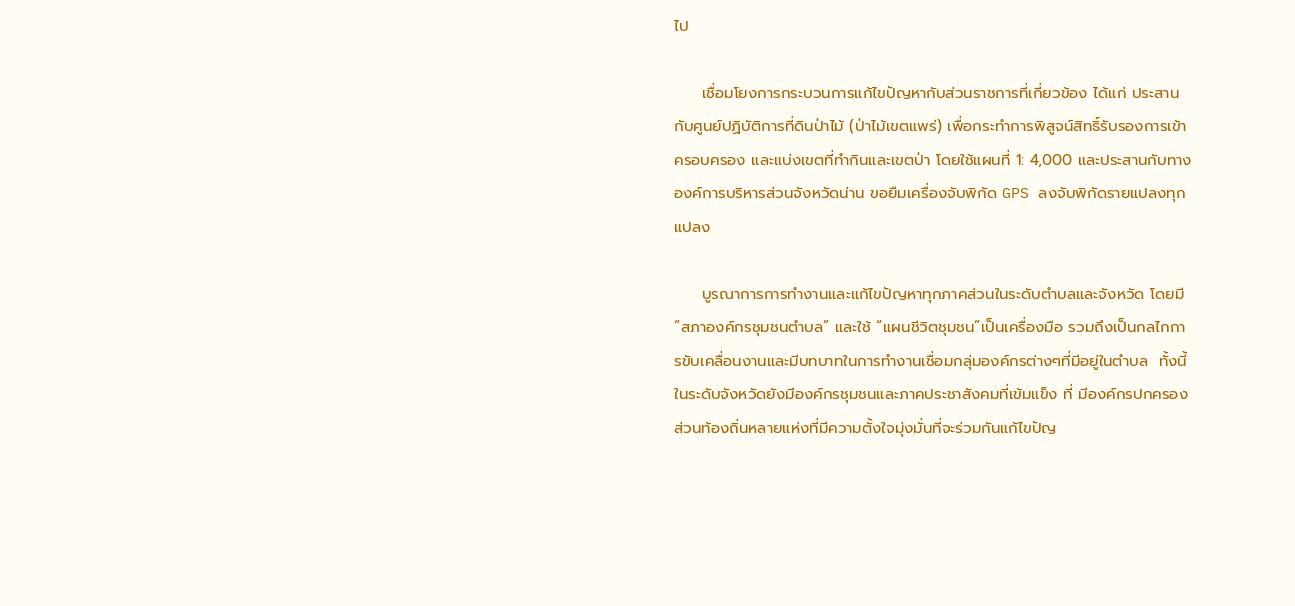ไป

     เชื่อมโยงการกระบวนการแก้ไขปัญหากับส่วนราชการที่เกี่ยวข้อง ได้แก่ ประสานกับศูนย์ปฏิบัติการที่ดินป่าไม้ (ป่าไม้เขตแพร่) เพื่อกระทำการพิสูจน์สิทธิ์รับรองการเข้าครอบครอง และแบ่งเขตที่ทำกินและเขตป่า โดยใช้แผนที่ 1: 4,000 และประสานกับทางองค์การบริหารส่วนจังหวัดน่าน ขอยืมเครื่องจับพิกัด GPS ลงจับพิกัดรายแปลงทุกแปลง

     บูรณาการการทำงานและแก้ไขปัญหาทุกภาคส่วนในระดับตำบลและจังหวัด โดยมี “สภาองค์กรชุมชนตำบล” และใช้ “แผนชีวิตชุมชน”เป็นเครื่องมือ รวมถึงเป็นกลไกการขับเคลื่อนงานและมีบทบาทในการทำงานเชื่อมกลุ่มองค์กรต่างๆที่มีอยู่ในตำบล  ทั้งนี้ในระดับจังหวัดยังมีองค์กรชุมชนและภาคประชาสังคมที่เข้มแข็ง ที่ มีองค์กรปกครองส่วนท้องถิ่นหลายแห่งที่มีความตั้งใจมุ่งมั่นที่จะร่วมกันแก้ไขปัญ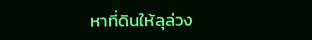หาที่ดินให้ลุล่วง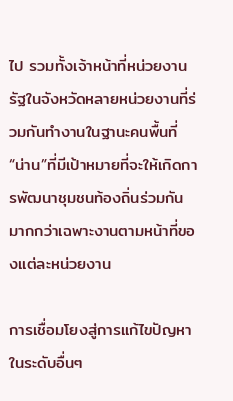ไป รวมทั้งเจ้าหน้าที่หน่วยงานรัฐในจังหวัดหลายหน่วยงานที่ร่วมกันทำงานในฐานะคนพื้นที่ “น่าน”ที่มีเป้าหมายที่จะให้เกิดการพัฒนาชุมชนท้องถิ่นร่วมกันมากกว่าเฉพาะงานตามหน้าที่ของแต่ละหน่วยงาน

การเชื่อมโยงสู่การแก้ไขปัญหาในระดับอื่นๆ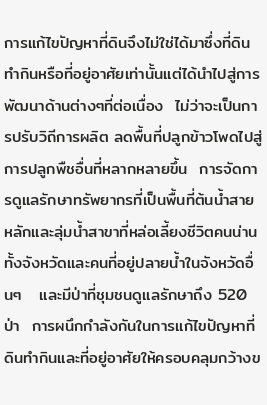การแก้ไขปัญหาที่ดินจึงไม่ใช่ได้มาซึ่งที่ดินทำกินหรือที่อยู่อาศัยเท่านั้นแต่ได้นำไปสู่การพัฒนาด้านต่างๆที่ต่อเนื่อง  ไม่ว่าจะเป็นการปรับวิถีการผลิต ลดพื้นที่ปลูกข้าวโพดไปสู่การปลูกพืชอื่นที่หลากหลายขึ้น  การจัดการดูแลรักษาทรัพยากรที่เป็นพื้นที่ต้นน้ำสายหลักและลุ่มน้ำสาขาที่หล่อเลี้ยงชีวิตคนน่านทั้งจังหวัดและคนที่อยู่ปลายน้ำในจังหวัดอื่นๆ   และมีป่าที่ชุมชนดูแลรักษาถึง 520 ป่า  การผนึกกำลังกันในการแก้ไขปัญหาที่ดินทำกินและที่อยู่อาศัยให้ครอบคลุมกว้างข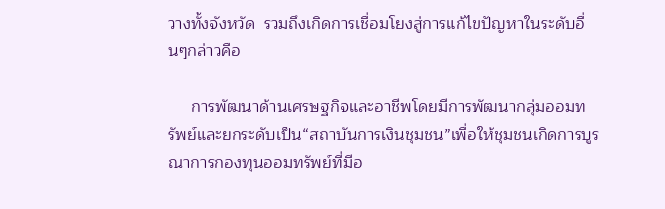วางทั้งจังหวัด  รวมถึงเกิดการเชื่อมโยงสู่การแก้ไขปัญหาในระดับอื่นๆกล่าวคือ

     การพัฒนาด้านเศรษฐกิจและอาชีพโดยมีการพัฒนากลุ่มออมทรัพย์และยกระดับเป็น“สถาบันการเงินชุมชน”เพื่อให้ชุมชนเกิดการบูรณาการกองทุนออมทรัพย์ที่มีอ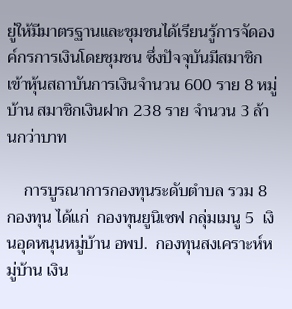ยู่ให้มีมาตรฐานและชุมชนได้เรียนรู้การจัดองค์กรการเงินโดยชุมชน ซึ่งปัจจุบันมีสมาชิกเข้าหุ้นสถาบันการเงินจำนวน 600 ราย 8 หมู่บ้าน สมาชิกเงินฝาก 238 ราย จำนวน 3 ล้านกว่าบาท

    การบูรณาการกองทุนระดับตำบล รวม 8 กองทุน ได้แก่  กองทุนยูนิเซฟ กลุ่มเมนู 5  เงินอุดหนุนหมู่บ้าน อพป.  กองทุนสงเคราะห์หมู่บ้าน เงิน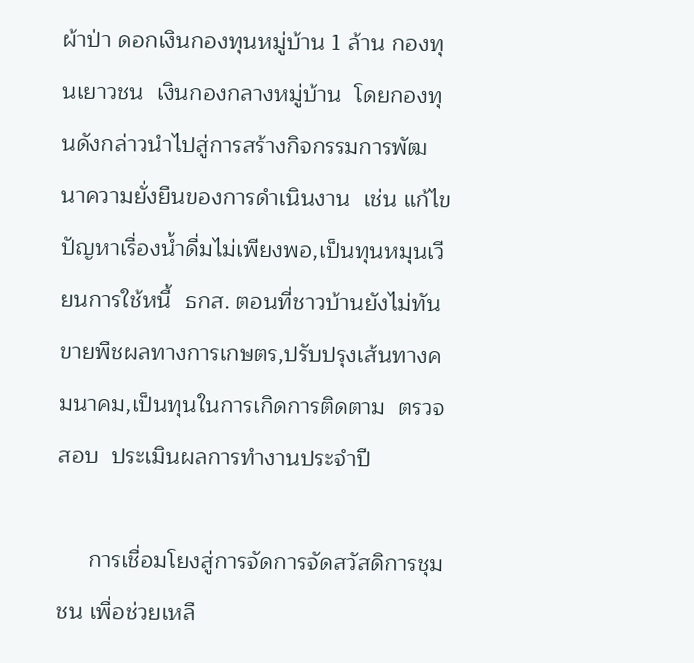ผ้าป่า ดอกเงินกองทุนหมู่บ้าน 1 ล้าน กองทุนเยาวชน  เงินกองกลางหมู่บ้าน  โดยกองทุนดังกล่าวนำไปสู่การสร้างกิจกรรมการพัฒนาความยั่งยืนของการดำเนินงาน  เช่น แก้ไขปัญหาเรื่องน้ำดื่มไม่เพียงพอ,เป็นทุนหมุนเวียนการใช้หนี้  ธกส. ตอนที่ชาวบ้านยังไม่ทันขายพืชผลทางการเกษตร,ปรับปรุงเส้นทางคมนาคม,เป็นทุนในการเกิดการติดตาม  ตรวจสอบ  ประเมินผลการทำงานประจำปี

     การเชื่อมโยงสู่การจัดการจัดสวัสดิการชุมชน เพื่อช่วยเหลื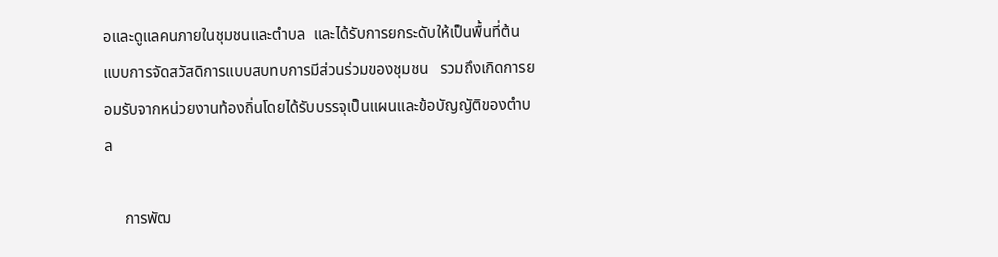อและดูแลคนภายในชุมชนและตำบล  และได้รับการยกระดับให้เป็นพื้นที่ต้นแบบการจัดสวัสดิการแบบสบทบการมีส่วนร่วมของชุมชน   รวมถึงเกิดการยอมรับจากหน่วยงานท้องถิ่นโดยได้รับบรรจุเป็นแผนและข้อบัญญัติของตำบล

     การพัฒ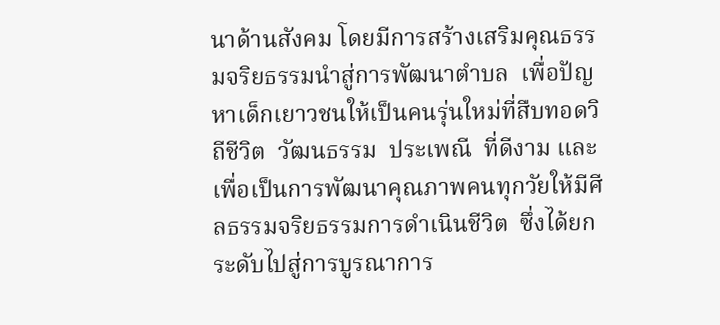นาด้านสังคม โดยมีการสร้างเสริมคุณธรรมจริยธรรมนำสู่การพัฒนาตำบล  เพื่อปัญหาเด็กเยาวชนให้เป็นคนรุ่นใหม่ที่สืบทอดวิถีชีวิต  วัฒนธรรม  ประเพณี  ที่ดีงาม และเพื่อเป็นการพัฒนาคุณภาพคนทุกวัยให้มีศีลธรรมจริยธรรมการดำเนินชีวิต  ซึ่งได้ยกระดับไปสู่การบูรณาการ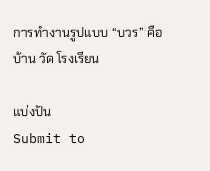การทำงานรูปแบบ “บวร” คือ บ้าน วัด โรงเรียน

แบ่งปัน
Submit to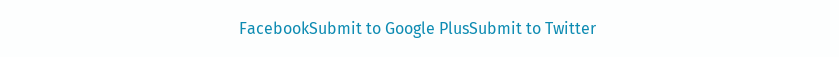FacebookSubmit to Google PlusSubmit to Twitter